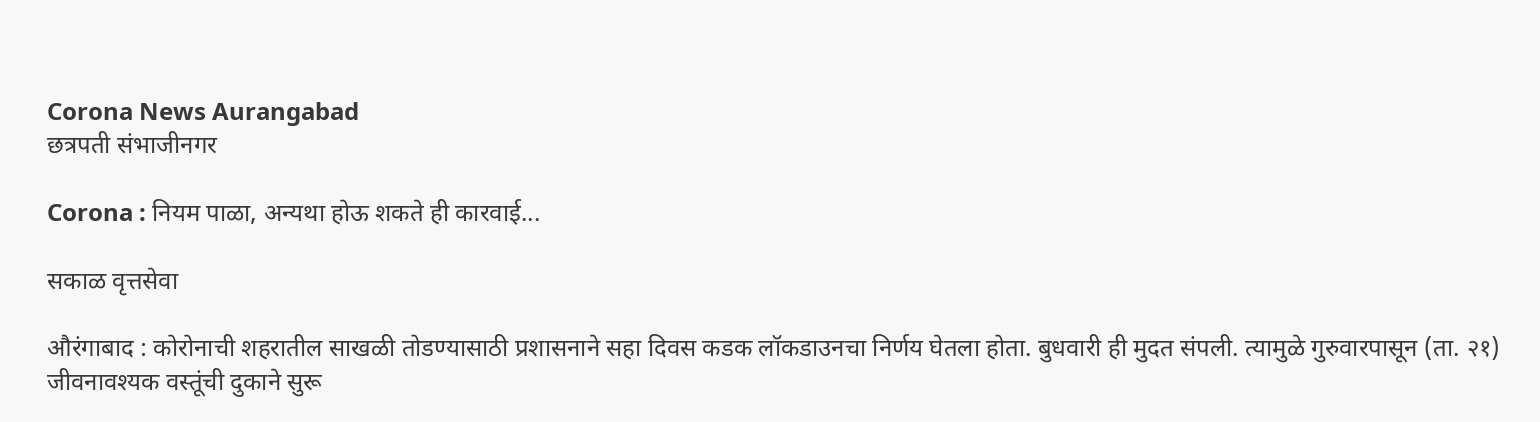Corona News Aurangabad
छत्रपती संभाजीनगर

Corona : नियम पाळा, अन्यथा होऊ शकते ही कारवाई...

सकाळ वृत्तसेवा

औरंगाबाद : कोरोनाची शहरातील साखळी तोडण्यासाठी प्रशासनाने सहा दिवस कडक लॉकडाउनचा निर्णय घेतला होता. बुधवारी ही मुदत संपली. त्यामुळे गुरुवारपासून (ता. २१) जीवनावश्यक वस्तूंची दुकाने सुरू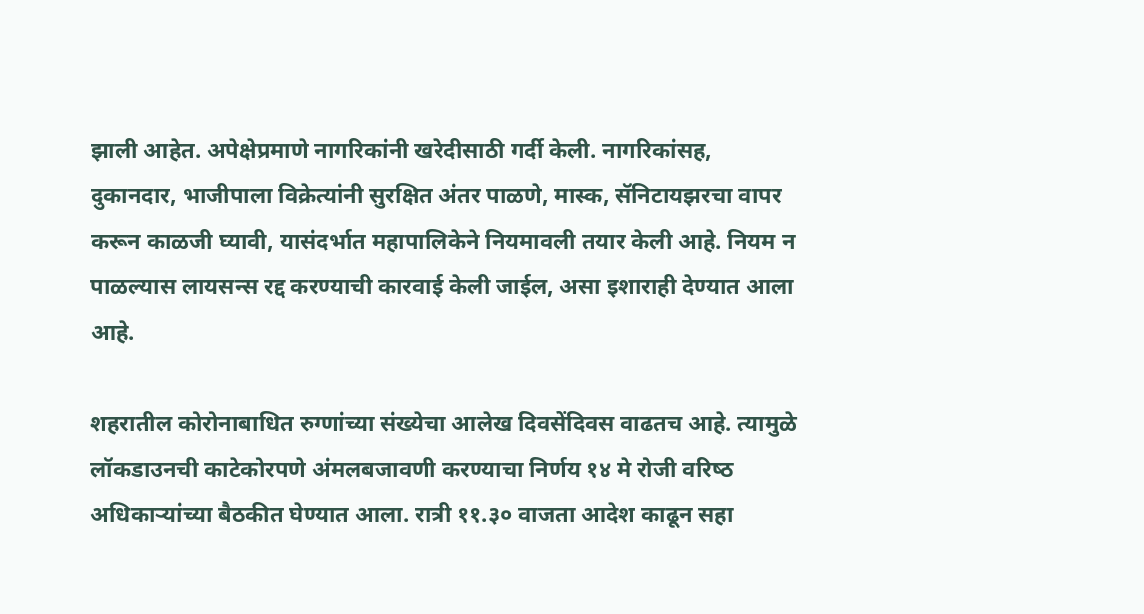झाली आहेत. अपेक्षेप्रमाणे नागरिकांनी खरेदीसाठी गर्दी केली. नागरिकांसह, दुकानदार, भाजीपाला विक्रेत्यांनी सुरक्षित अंतर पाळणे, मास्क, सॅनिटायझरचा वापर करून काळजी घ्यावी, यासंदर्भात महापालिकेने नियमावली तयार केली आहे. नियम न पाळल्यास लायसन्स रद्द करण्याची कारवाई केली जाईल, असा इशाराही देण्यात आला आहे.

शहरातील कोरोनाबाधित रुग्णांच्या संख्येचा आलेख दिवसेंदिवस वाढतच आहे. त्यामुळे लॉकडाउनची काटेकोरपणे अंमलबजावणी करण्याचा निर्णय १४ मे रोजी वरिष्‍ठ अधिकाऱ्यांच्या बैठकीत घेण्यात आला. रात्री ११.३० वाजता आदेश काढून सहा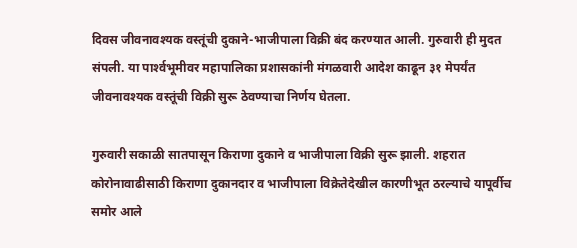दिवस जीवनावश्‍यक वस्तूंची दुकाने-भाजीपाला विक्री बंद करण्यात आली. गुरुवारी ही मुदत संपली. या पार्श्‍वभूमीवर महापालिका प्रशासकांनी मंगळवारी आदेश काढून ३१ मेपर्यंत जीवनावश्‍यक वस्तूंची विक्री सुरू ठेवण्याचा निर्णय घेतला.

गुरुवारी सकाळी सातपासून किराणा दुकाने व भाजीपाला विक्री सुरू झाली. शहरात कोरोनावाढीसाठी किराणा दुकानदार व भाजीपाला विक्रेतेदेखील कारणीभूत ठरल्याचे यापूर्वीच समोर आले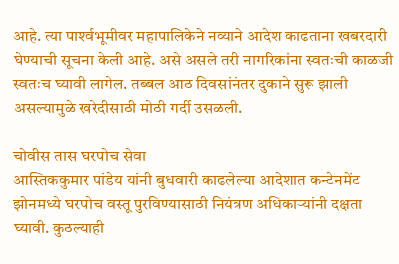आहे. त्या पार्श्‍वभूमीवर महापालिकेने नव्याने आदेश काढताना खबरदारी घेण्याची सूचना केली आहे. असे असले तरी नागरिकांना स्वतःची काळजी स्वतःच घ्यावी लागेल. तब्बल आठ दिवसांनंतर दुकाने सुरू झाली असल्यामुळे खरेदीसाठी मोठी गर्दी उसळली.

चोवीस तास घरपोच सेवा
आस्तिककुमार पांडेय यांनी बुधवारी काढलेल्या आदेशात कन्टेनमेंट झोनमध्ये घरपोच वस्तू पुरविण्यासाठी नियंत्रण अधिकाऱ्यांनी दक्षता घ्यावी. कुठल्याही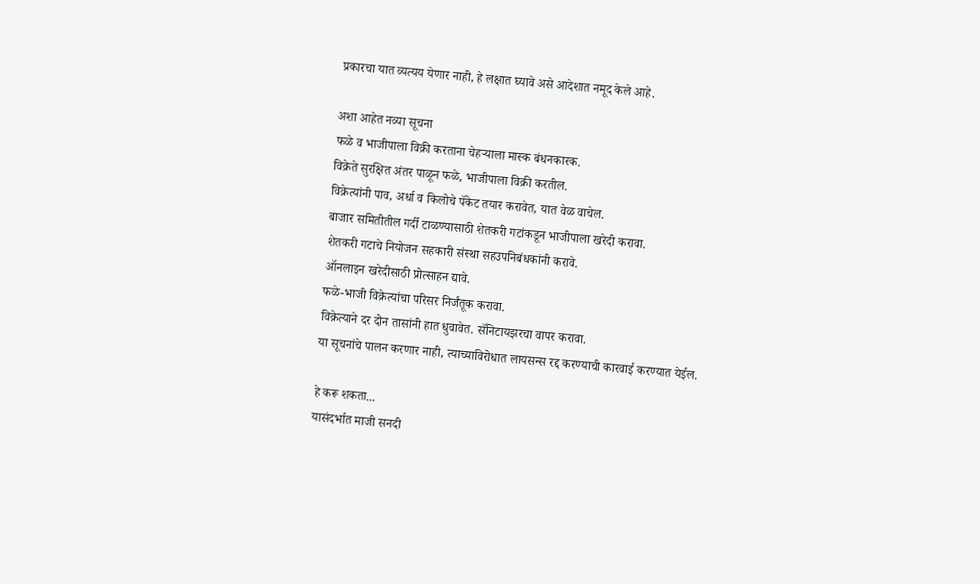प्रकारचा यात व्यत्यय येणार नाही, हे लक्षात घ्यावे असे आदेशात नमूद केले आहे.

अशा आहेत नव्या सूचना
फळे व भाजीपाला विक्री करताना चेहऱ्याला मास्क बंधनकारक.
विक्रेते सुरक्षित अंतर पाळून फळे, भाजीपाला विक्री करतील.
विक्रेत्यांनी पाव, अर्धा व किलोचे पॅकेट तयार करावेत, यात वेळ वाचेल.
बाजार समितीतील गर्दी टाळण्यासाठी शेतकरी गटांकडून भाजीपाला खरेदी करावा.
शेतकरी गटाचे नियोजन सहकारी संस्था सहउपनिबंधकांनी करावे.
ऑनलाइन खरेदीसाठी प्रोत्साहन द्यावे.
फळे-भाजी विक्रेत्यांचा परिसर निर्जंतूक करावा.
विक्रेत्याने दर दोन तासांनी हात धुवावेत. सॅनिटायझरचा वापर करावा.
या सूचनांचे पालन करणार नाही, त्याच्याविरोधात लायसन्स रद्द करण्याची कारवाई करण्यात येईल.

हे करू शकता...
यासंदर्भात माजी सनदी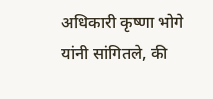अधिकारी कृष्णा भोगे यांनी सांगितले, की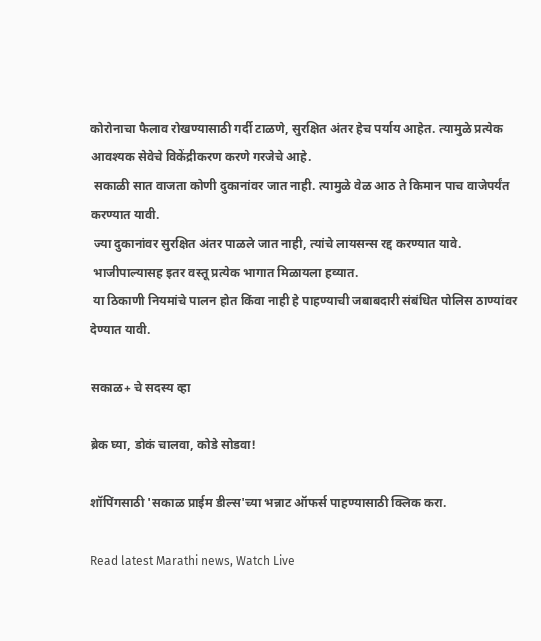कोरोनाचा फैलाव रोखण्यासाठी गर्दी टाळणे, सुरक्षित अंतर हेच पर्याय आहेत. त्यामुळे प्रत्येक आवश्‍यक सेवेचे विकेंद्रीकरण करणे गरजेचे आहे.
 सकाळी सात वाजता कोणी दुकानांवर जात नाही. त्यामुळे वेळ आठ ते किमान पाच वाजेपर्यंत करण्यात यावी.
 ज्या दुकानांवर सुरक्षित अंतर पाळले जात नाही, त्यांचे लायसन्स रद्द करण्यात यावे.
 भाजीपाल्यासह इतर वस्तू प्रत्येक भागात मिळायला हव्यात.
 या ठिकाणी नियमांचे पालन होत किंवा नाही हे पाहण्याची जबाबदारी संबंधित पोलिस ठाण्यांवर देण्यात यावी.

सकाळ+ चे सदस्य व्हा

ब्रेक घ्या, डोकं चालवा, कोडे सोडवा!

शॉपिंगसाठी 'सकाळ प्राईम डील्स'च्या भन्नाट ऑफर्स पाहण्यासाठी क्लिक करा.

Read latest Marathi news, Watch Live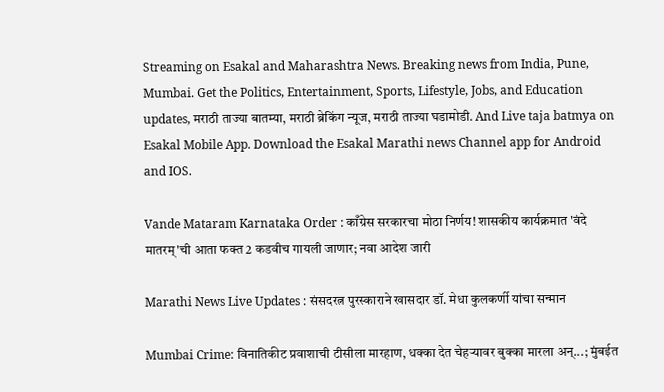Streaming on Esakal and Maharashtra News. Breaking news from India, Pune, Mumbai. Get the Politics, Entertainment, Sports, Lifestyle, Jobs, and Education updates, मराठी ताज्या बातम्या, मराठी ब्रेकिंग न्यूज, मराठी ताज्या घडामोडी. And Live taja batmya on Esakal Mobile App. Download the Esakal Marathi news Channel app for Android and IOS.

Vande Mataram Karnataka Order : काँग्रेस सरकारचा मोठा निर्णय! शासकीय कार्यक्रमात 'वंदे मातरम्'ची आता फक्त 2 कडवीच गायली जाणार; नवा आदेश जारी

Marathi News Live Updates : संसदरत्न पुरस्काराने खासदार डॉ. मेधा कुलकर्णी यांचा सन्मान

Mumbai Crime: विनातिकीट प्रवाशाची टीसीला मारहाण, धक्का देत चेहऱ्यावर बुक्का मारला अन्...; मुंबईत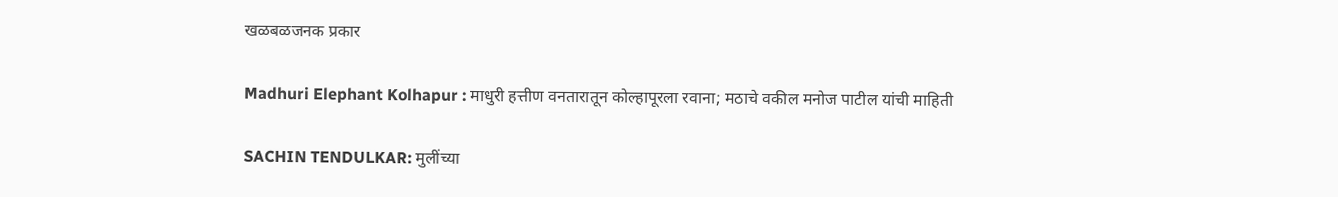खळबळजनक प्रकार

Madhuri Elephant Kolhapur : माधुरी हत्तीण वनतारातून कोल्हापूरला रवाना; मठाचे वकील मनोज पाटील यांची माहिती

SACHIN TENDULKAR: मुलींच्या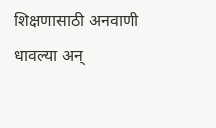शिक्षणासाठी अनवाणी धावल्या अन्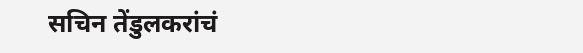सचिन तेंडुलकरांचं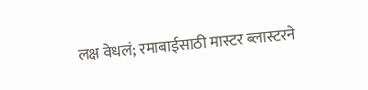लक्ष वेधलं; रमाबाईसाठी मास्टर ब्लास्टरने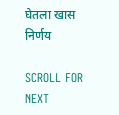घेतला खास निर्णय

SCROLL FOR NEXT